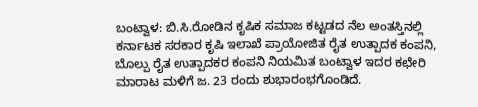ಬಂಟ್ವಾಳ: ಬಿ.ಸಿ.ರೋಡಿನ ಕೃಷಿಕ ಸಮಾಜ ಕಟ್ಟಡದ ನೆಲ ಅಂತಸ್ತಿನಲ್ಲಿ ಕರ್ನಾಟಕ ಸರಕಾರ ಕೃಷಿ ಇಲಾಖೆ ಪ್ರಾಯೋಜಿತ ರೈತ ಉತ್ಪಾದಕ ಕಂಪನಿ, ಬೊಲ್ಪು ರೈತ ಉತ್ಪಾದಕರ ಕಂಪನಿ ನಿಯಮಿತ ಬಂಟ್ವಾಳ ಇದರ ಕಛೇರಿ ಮಾರಾಟ ಮಳಿಗೆ ಜ. 23 ರಂದು ಶುಭಾರಂಭಗೊಂಡಿದೆ.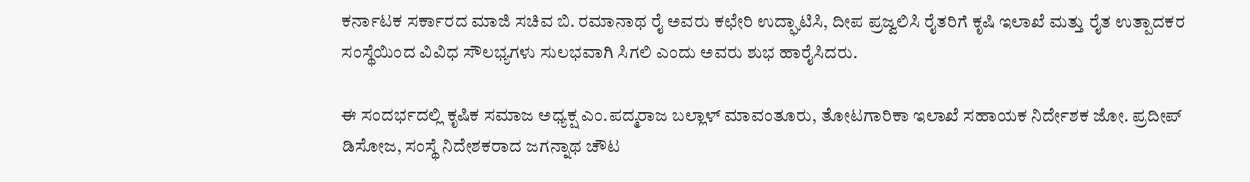ಕರ್ನಾಟಕ ಸರ್ಕಾರದ ಮಾಜಿ ಸಚಿವ ಬಿ. ರಮಾನಾಥ ರೈ ಅವರು ಕಛೇರಿ ಉದ್ಘಾಟಿಸಿ, ದೀಪ ಪ್ರಜ್ವಲಿಸಿ ರೈತರಿಗೆ ಕೃಷಿ ಇಲಾಖೆ ಮತ್ತು ರೈತ ಉತ್ಪಾದಕರ ಸಂಸ್ಥೆಯಿಂದ ವಿವಿಧ ಸೌಲಭ್ಯಗಳು ಸುಲಭವಾಗಿ ಸಿಗಲಿ ಎಂದು ಅವರು ಶುಭ ಹಾರೈಸಿದರು.

ಈ ಸಂದರ್ಭದಲ್ಲಿ ಕೃಷಿಕ ಸಮಾಜ ಅಧ್ಯಕ್ಷ ಎಂ.ಪದ್ಮರಾಜ ಬಲ್ಲಾಳ್ ಮಾವಂತೂರು, ತೋಟಗಾರಿಕಾ ಇಲಾಖೆ ಸಹಾಯಕ ನಿರ್ದೇಶಕ ಜೋ. ಪ್ರದೀಪ್ ಡಿಸೋಜ, ಸಂಸ್ಥೆ ನಿದೇಶಕರಾದ ಜಗನ್ನಾಥ ಚೌಟ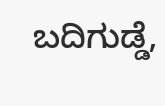ಬದಿಗುಡ್ಡೆ,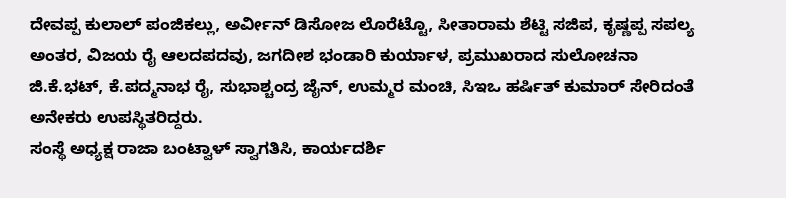ದೇವಪ್ಪ ಕುಲಾಲ್ ಪಂಜಿಕಲ್ಲು, ಅರ್ವೀನ್ ಡಿಸೋಜ ಲೊರೆಟ್ಟೊ, ಸೀತಾರಾಮ ಶೆಟ್ಟಿ ಸಜಿಪ, ಕೃಷ್ಣಪ್ಪ ಸಪಲ್ಯ ಅಂತರ, ವಿಜಯ ರೈ ಆಲದಪದವು, ಜಗದೀಶ ಭಂಡಾರಿ ಕುರ್ಯಾಳ, ಪ್ರಮುಖರಾದ ಸುಲೋಚನಾ ಜಿ.ಕೆ.ಭಟ್, ಕೆ.ಪದ್ಮನಾಭ ರೈ, ಸುಭಾಶ್ಚಂದ್ರ ಜೈನ್, ಉಮ್ಮರ ಮಂಚಿ, ಸಿಇಒ ಹರ್ಷಿತ್ ಕುಮಾರ್ ಸೇರಿದಂತೆ ಅನೇಕರು ಉಪಸ್ಥಿತರಿದ್ದರು.
ಸಂಸ್ಥೆ ಅಧ್ಯಕ್ಷ ರಾಜಾ ಬಂಟ್ವಾಳ್ ಸ್ವಾಗತಿಸಿ, ಕಾರ್ಯದರ್ಶಿ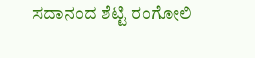ಸದಾನಂದ ಶೆಟ್ಟಿ ರಂಗೋಲಿ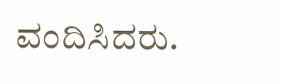ವಂದಿಸಿದರು.